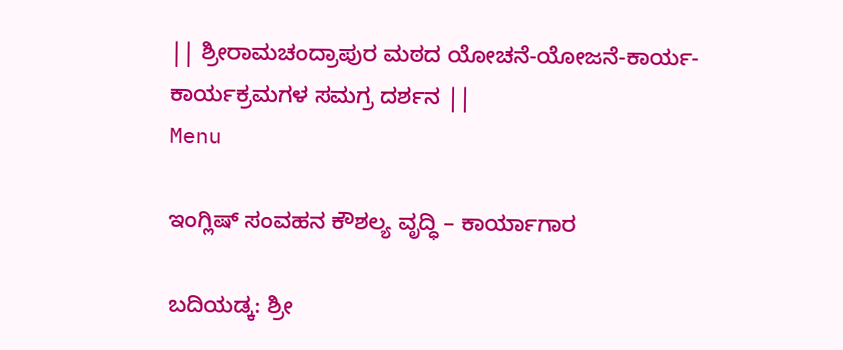|| ಶ್ರೀರಾಮಚಂದ್ರಾಪುರ ಮಠದ ಯೋಚನೆ-ಯೋಜನೆ-ಕಾರ್ಯ-ಕಾರ್ಯಕ್ರಮಗಳ ಸಮಗ್ರ ದರ್ಶನ ||
Menu

ಇಂಗ್ಲಿಷ್ ಸಂವಹನ ಕೌಶಲ್ಯ ವೃದ್ಧಿ – ಕಾರ್ಯಾಗಾರ

ಬದಿಯಡ್ಕ: ಶ್ರೀ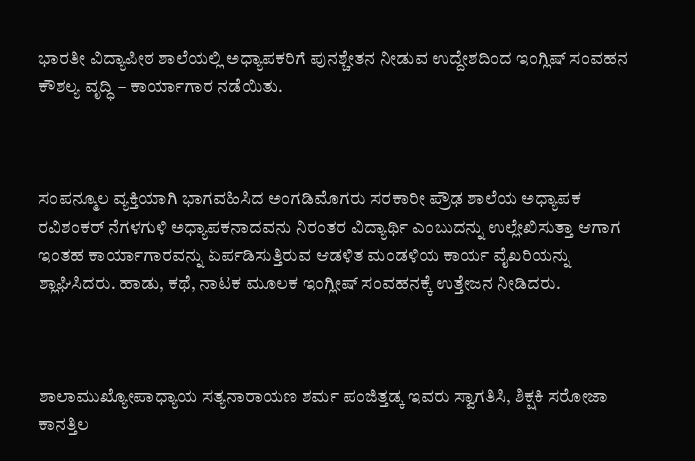ಭಾರತೀ ವಿದ್ಯಾಪೀಠ ಶಾಲೆಯಲ್ಲಿ ಅಧ್ಯಾಪಕರಿಗೆ ಪುನಶ್ಚೇತನ ನೀಡುವ ಉದ್ದೇಶದಿಂದ ಇಂಗ್ಲಿಷ್ ಸಂವಹನ ಕೌಶಲ್ಯ ವೃದ್ಧಿ – ಕಾರ್ಯಾಗಾರ ನಡೆಯಿತು.



ಸಂಪನ್ಮೂಲ ವ್ಯಕ್ತಿಯಾಗಿ ಭಾಗವಹಿಸಿದ ಅಂಗಡಿಮೊಗರು ಸರಕಾರೀ ಪ್ರೌಢ ಶಾಲೆಯ ಅಧ್ಯಾಪಕ ರವಿಶಂಕರ್ ನೆಗಳಗುಳಿ ಅಧ್ಯಾಪಕನಾದವನು ನಿರಂತರ ವಿದ್ಯಾರ್ಥಿ ಎಂಬುದನ್ನು ಉಲ್ಲೇಖಿಸುತ್ತಾ ಆಗಾಗ ಇಂತಹ ಕಾರ್ಯಾಗಾರವನ್ನು ಏರ್ಪಡಿಸುತ್ತಿರುವ ಆಡಳಿತ ಮಂಡಳಿಯ ಕಾರ್ಯ ವೈಖರಿಯನ್ನು ಶ್ಲಾಘಿಸಿದರು. ಹಾಡು, ಕಥೆ, ನಾಟಕ ಮೂಲಕ ಇಂಗ್ಲೀಷ್ ಸಂವಹನಕ್ಕೆ ಉತ್ತೇಜನ ನೀಡಿದರು.



ಶಾಲಾಮುಖ್ಯೋಪಾಧ್ಯಾಯ ಸತ್ಯನಾರಾಯಣ ಶರ್ಮ ಪಂಜಿತ್ತಡ್ಕ ಇವರು ಸ್ವಾಗತಿಸಿ, ಶಿಕ್ಷಕಿ ಸರೋಜಾ ಕಾನತ್ತಿಲ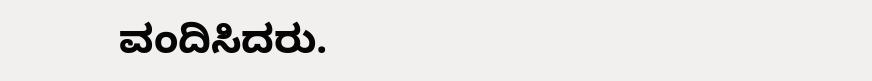ವಂದಿಸಿದರು.